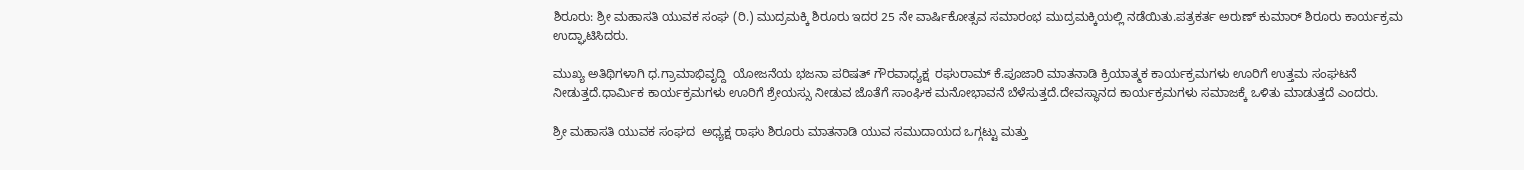ಶಿರೂರು: ಶ್ರೀ ಮಹಾಸತಿ ಯುವಕ ಸಂಘ (ರಿ.) ಮುದ್ರಮಕ್ಕಿ ಶಿರೂರು ಇದರ 25 ನೇ ವಾರ್ಷಿಕೋತ್ಸವ ಸಮಾರಂಭ ಮುದ್ರಮಕ್ಕಿಯಲ್ಲಿ ನಡೆಯಿತು.ಪತ್ರಕರ್ತ ಅರುಣ್ ಕುಮಾರ್ ಶಿರೂರು ಕಾರ್ಯಕ್ರಮ ಉದ್ಘಾಟಿಸಿದರು.

ಮುಖ್ಯ ಅತಿಥಿಗಳಾಗಿ ಧ.ಗ್ರಾಮಾಭಿವೃದ್ದಿ  ಯೋಜನೆಯ ಭಜನಾ ಪರಿಷತ್ ಗೌರವಾಧ್ಯಕ್ಷ  ರಘುರಾಮ್ ಕೆ.ಪೂಜಾರಿ ಮಾತನಾಡಿ ಕ್ರಿಯಾತ್ಮಕ ಕಾರ್ಯಕ್ರಮಗಳು ಊರಿಗೆ ಉತ್ತಮ ಸಂಘಟನೆ ನೀಡುತ್ತದೆ.ಧಾರ್ಮಿಕ ಕಾರ್ಯಕ್ರಮಗಳು ಊರಿಗೆ ಶ್ರೇಯಸ್ಸು ನೀಡುವ ಜೊತೆಗೆ ಸಾಂಘಿಕ ಮನೋಭಾವನೆ ಬೆಳೆಸುತ್ತದೆ.ದೇವಸ್ಥಾನದ ಕಾರ್ಯಕ್ರಮಗಳು ಸಮಾಜಕ್ಕೆ ಒಳಿತು ಮಾಡುತ್ತದೆ ಎಂದರು.

ಶ್ರೀ ಮಹಾಸತಿ ಯುವಕ ಸಂಘದ  ಅಧ್ಯಕ್ಷ ರಾಘು ಶಿರೂರು ಮಾತನಾಡಿ ಯುವ ಸಮುದಾಯದ ಒಗ್ಗಟ್ಟು ಮತ್ತು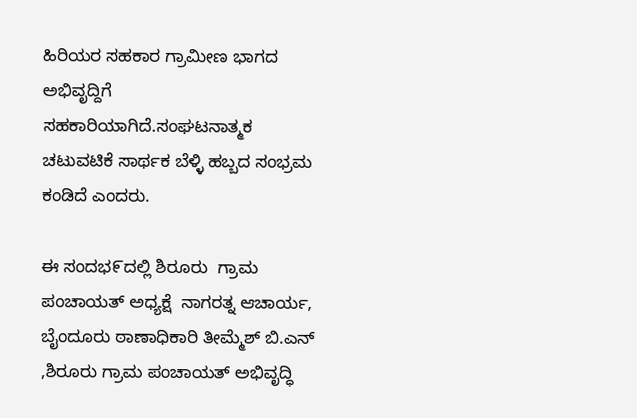ಹಿರಿಯರ ಸಹಕಾರ ಗ್ರಾಮೀಣ ಭಾಗದ ಅಭಿವೃದ್ದಿಗೆ ಸಹಕಾರಿಯಾಗಿದೆ.ಸಂಘಟನಾತ್ಮಕ ಚಟುವಟಿಕೆ ಸಾರ್ಥಕ ಬೆಳ್ಳಿ ಹಬ್ಬದ ಸಂಭ್ರಮ ಕಂಡಿದೆ ಎಂದರು.

ಈ ಸಂದಭ೯ದಲ್ಲಿ ಶಿರೂರು  ಗ್ರಾಮ ಪಂಚಾಯತ್ ಅಧ್ಯಕ್ಷೆ  ನಾಗರತ್ನ ಆಚಾರ್ಯ, ಬೈಂದೂರು ಠಾಣಾಧಿಕಾರಿ ತೀಮ್ಮೆಶ್ ಬಿ.ಎನ್  ,ಶಿರೂರು ಗ್ರಾಮ ಪಂಚಾಯತ್ ಅಭಿವೃದ್ಧಿ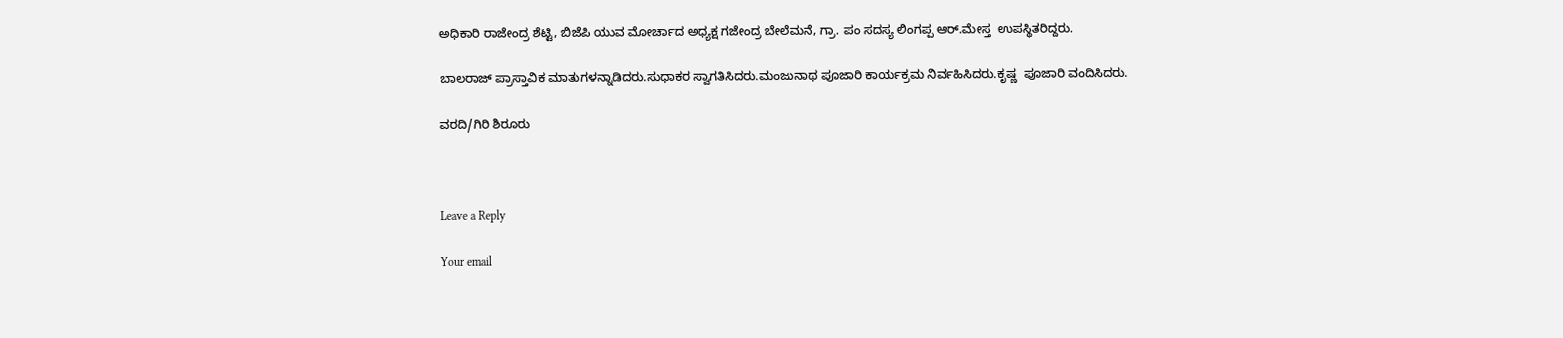ಅಧಿಕಾರಿ ರಾಜೇಂದ್ರ ಶೆಟ್ಟಿ, ಬಿಜೆಪಿ ಯುವ ಮೋರ್ಚಾದ ಅಧ್ಯಕ್ಷ ಗಜೇಂದ್ರ ಬೇಲೆಮನೆ, ಗ್ರಾ. ಪಂ ಸದಸ್ಯ ಲಿಂಗಪ್ಪ ಆರ್.ಮೇಸ್ತ  ಉಪಸ್ಥಿತರಿದ್ದರು.

ಬಾಲರಾಜ್ ಪ್ರಾಸ್ತಾವಿಕ ಮಾತುಗಳನ್ನಾಡಿದರು.ಸುಧಾಕರ ಸ್ವಾಗತಿಸಿದರು.ಮಂಜುನಾಥ ಪೂಜಾರಿ ಕಾರ್ಯಕ್ರಮ ನಿರ್ವಹಿಸಿದರು.ಕೃಷ್ಣ  ಪೂಜಾರಿ ವಂದಿಸಿದರು.

ವರದಿ/ಗಿರಿ ಶಿರೂರು



Leave a Reply

Your email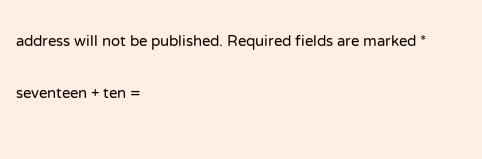address will not be published. Required fields are marked *

seventeen + ten =